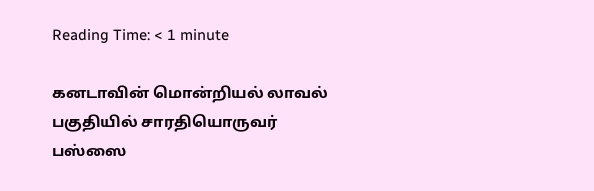Reading Time: < 1 minute

கனடாவின் மொன்றியல் லாவல் பகுதியில் சாரதியொருவர் பஸ்ஸை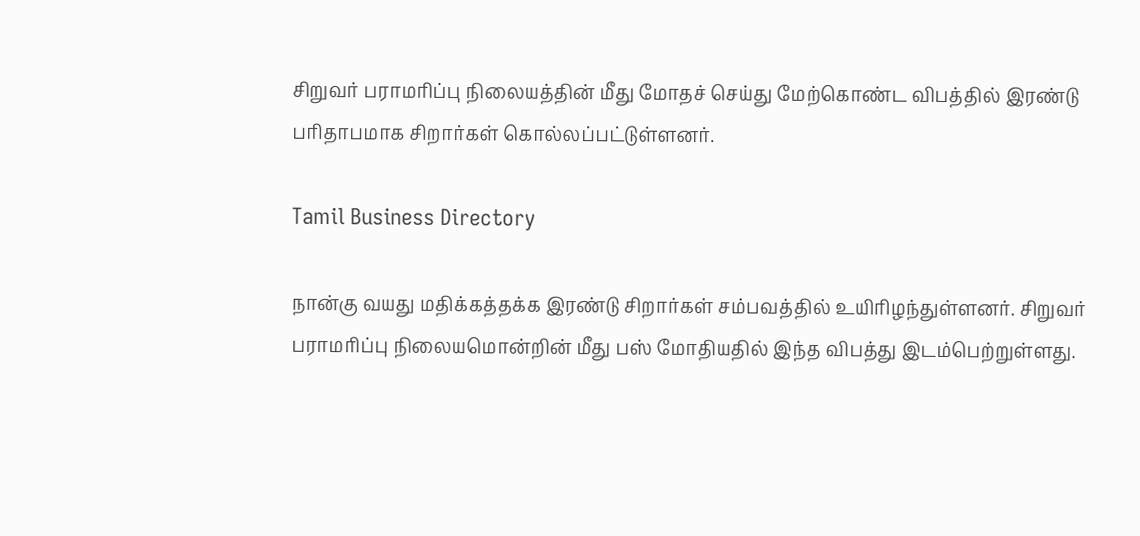சிறுவர் பராமரிப்பு நிலையத்தின் மீது மோதச் செய்து மேற்கொண்ட விபத்தில் இரண்டு பரிதாபமாக சிறார்கள் கொல்லப்பட்டுள்ளனர்.

Tamil Business Directory

நான்கு வயது மதிக்கத்தக்க இரண்டு சிறார்கள் சம்பவத்தில் உயிரிழந்துள்ளனர். சிறுவர் பராமரிப்பு நிலையமொன்றின் மீது பஸ் மோதியதில் இந்த விபத்து இடம்பெற்றுள்ளது.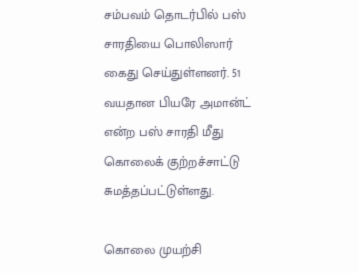சம்பவம் தொடர்பில் பஸ் சாரதியை பொலிஸார் கைது செய்துள்ளனர். 51 வயதான பியரே அமான்ட் என்ற பஸ் சாரதி மீது கொலைக் குற்றச்சாட்டு சுமத்தப்பட்டுள்ளது.

கொலை முயற்சி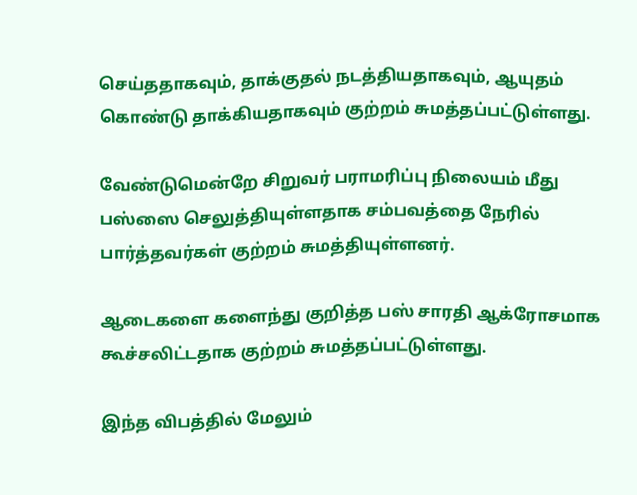செய்ததாகவும், தாக்குதல் நடத்தியதாகவும், ஆயுதம் கொண்டு தாக்கியதாகவும் குற்றம் சுமத்தப்பட்டுள்ளது.

வேண்டுமென்றே சிறுவர் பராமரிப்பு நிலையம் மீது பஸ்ஸை செலுத்தியுள்ளதாக சம்பவத்தை நேரில் பார்த்தவர்கள் குற்றம் சுமத்தியுள்ளனர்.

ஆடைகளை களைந்து குறித்த பஸ் சாரதி ஆக்ரோசமாக கூச்சலிட்டதாக குற்றம் சுமத்தப்பட்டுள்ளது.

இந்த விபத்தில் மேலும்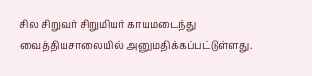சில சிறுவர் சிறுமியர் காயமடைந்து வைத்தியசாலையில் அனுமதிக்கப்பட்டுள்ளது.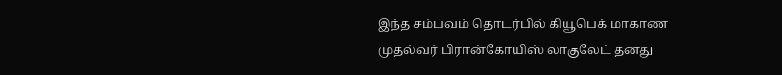இந்த சம்பவம் தொடர்பில் கியூபெக் மாகாண முதல்வர் பிரான்கோயிஸ் லாகுலேட் தனது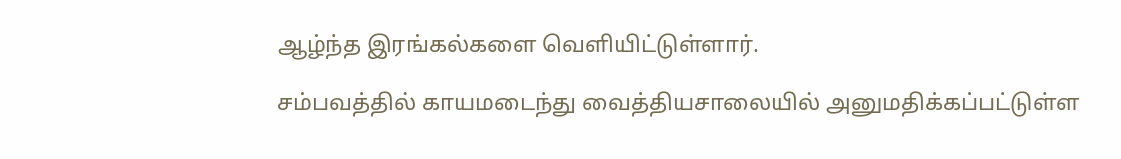ஆழ்ந்த இரங்கல்களை வெளியிட்டுள்ளார்.

சம்பவத்தில் காயமடைந்து வைத்தியசாலையில் அனுமதிக்கப்பட்டுள்ள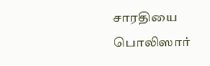சாரதியை பொலிஸார்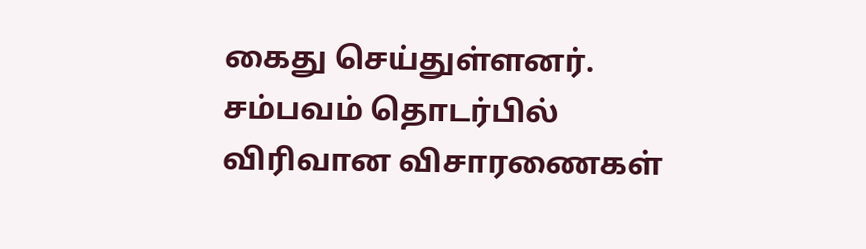கைது செய்துள்ளனர். சம்பவம் தொடர்பில் விரிவான விசாரணைகள்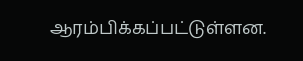ஆரம்பிக்கப்பட்டுள்ளன.